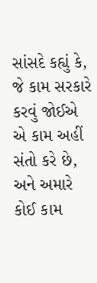સાંસદે કહ્યું કે, જે કામ સરકારે કરવું જોઈએ એ કામ અહીં સંતો કરે છે, અને અમારે કોઈ કામ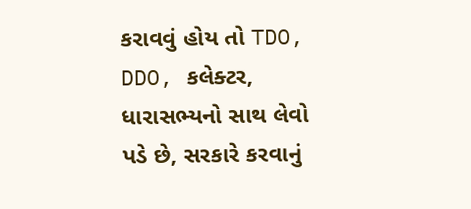કરાવવું હોય તો TDO, DDO, કલેક્ટર, ધારાસભ્યનો સાથ લેવો પડે છે, સરકારે કરવાનું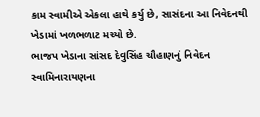કામ સ્વામીએ એકલા હાથે કર્યુ છે, સાસંદના આ નિવેદનથી ખેડામાં ખળભળાટ મચ્યો છે.
ભાજપ ખેડાના સાંસદ દેવુસિંહ ચૌહાણનું નિવેદન
સ્વામિનારાયણના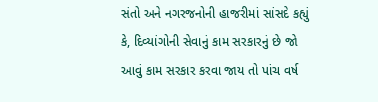સંતો અને નગરજનોની હાજરીમાં સાંસદે કહ્યું કે, દિવ્યાંગોની સેવાનું કામ સરકારનું છે જો આવું કામ સરકાર કરવા જાય તો પાંચ વર્ષ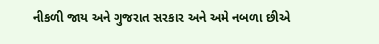નીકળી જાય અને ગુજરાત સરકાર અને અમે નબળા છીએ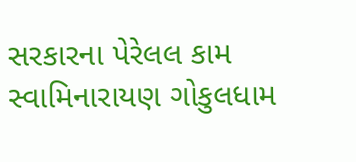સરકારના પેરેલલ કામ સ્વામિનારાયણ ગોકુલધામ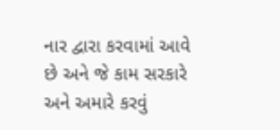નાર દ્વારા કરવામાં આવે છે અને જે કામ સરકારે અને અમારે કરવું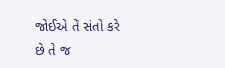જોઈએ તેં સંતો કરે છે તે જ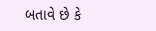બતાવે છે કે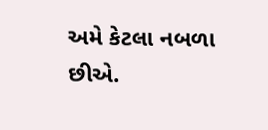અમે કેટલા નબળા છીએ.